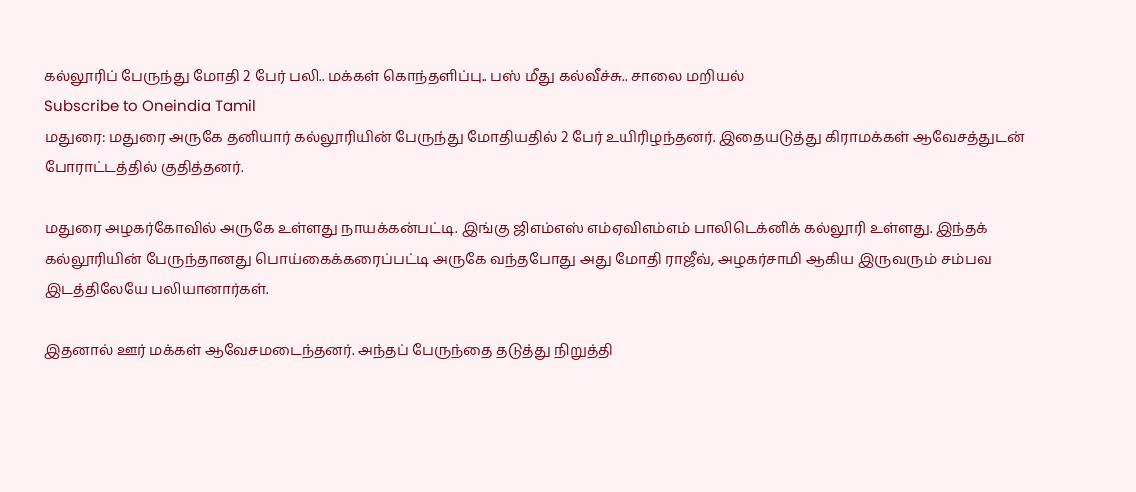கல்லூரிப் பேருந்து மோதி 2 பேர் பலி.. மக்கள் கொந்தளிப்பு.. பஸ் மீது கல்வீச்சு.. சாலை மறியல்
Subscribe to Oneindia Tamil
மதுரை: மதுரை அருகே தனியார் கல்லூரியின் பேருந்து மோதியதில் 2 பேர் உயிரிழந்தனர். இதையடுத்து கிராமக்கள் ஆவேசத்துடன் போராட்டத்தில் குதித்தனர்.

மதுரை அழகர்கோவில் அருகே உள்ளது நாயக்கன்பட்டி. இங்கு ஜிஎம்எஸ் எம்ஏவிஎம்எம் பாலிடெக்னிக் கல்லூரி உள்ளது. இந்தக் கல்லூரியின் பேருந்தானது பொய்கைக்கரைப்பட்டி அருகே வந்தபோது அது மோதி ராஜீவ், அழகர்சாமி ஆகிய இருவரும் சம்பவ இடத்திலேயே பலியானார்கள்.

இதனால் ஊர் மக்கள் ஆவேசமடைந்தனர். அந்தப் பேருந்தை தடுத்து நிறுத்தி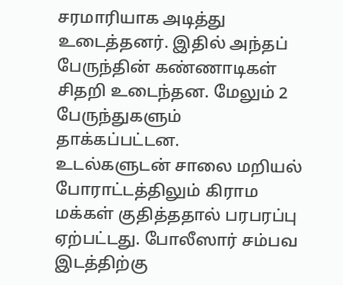சரமாரியாக அடித்து உடைத்தனர். இதில் அந்தப் பேருந்தின் கண்ணாடிகள் சிதறி உடைந்தன. மேலும் 2 பேருந்துகளும் தாக்கப்பட்டன.
உடல்களுடன் சாலை மறியல் போராட்டத்திலும் கிராம மக்கள் குதித்ததால் பரபரப்பு ஏற்பட்டது. போலீஸார் சம்பவ இடத்திற்கு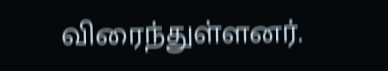விரைந்துள்ளனர்.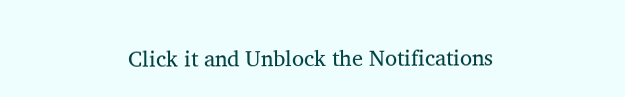Click it and Unblock the Notifications